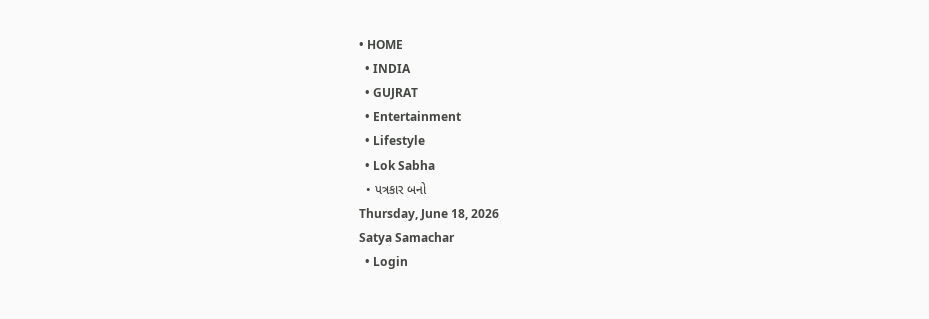• HOME
  • INDIA
  • GUJRAT
  • Entertainment
  • Lifestyle
  • Lok Sabha
  • પત્રકાર બનો
Thursday, June 18, 2026
Satya Samachar
  • Login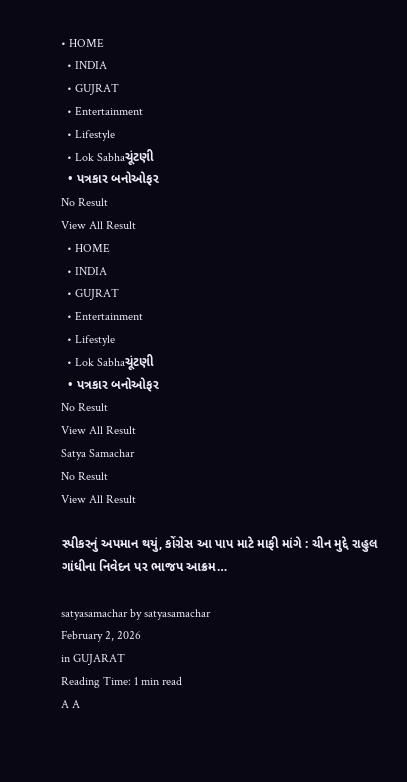• HOME
  • INDIA
  • GUJRAT
  • Entertainment
  • Lifestyle
  • Lok Sabhaચૂંટણી
  • પત્રકાર બનોઓફર
No Result
View All Result
  • HOME
  • INDIA
  • GUJRAT
  • Entertainment
  • Lifestyle
  • Lok Sabhaચૂંટણી
  • પત્રકાર બનોઓફર
No Result
View All Result
Satya Samachar
No Result
View All Result

સ્પીકરનું અપમાન થયું, કોંગ્રેસ આ પાપ માટે માફી માંગે : ચીન મુદ્દે રાહુલ ગાંધીના નિવેદન પર ભાજપ આક્રમ…

satyasamachar by satyasamachar
February 2, 2026
in GUJARAT
Reading Time: 1 min read
A A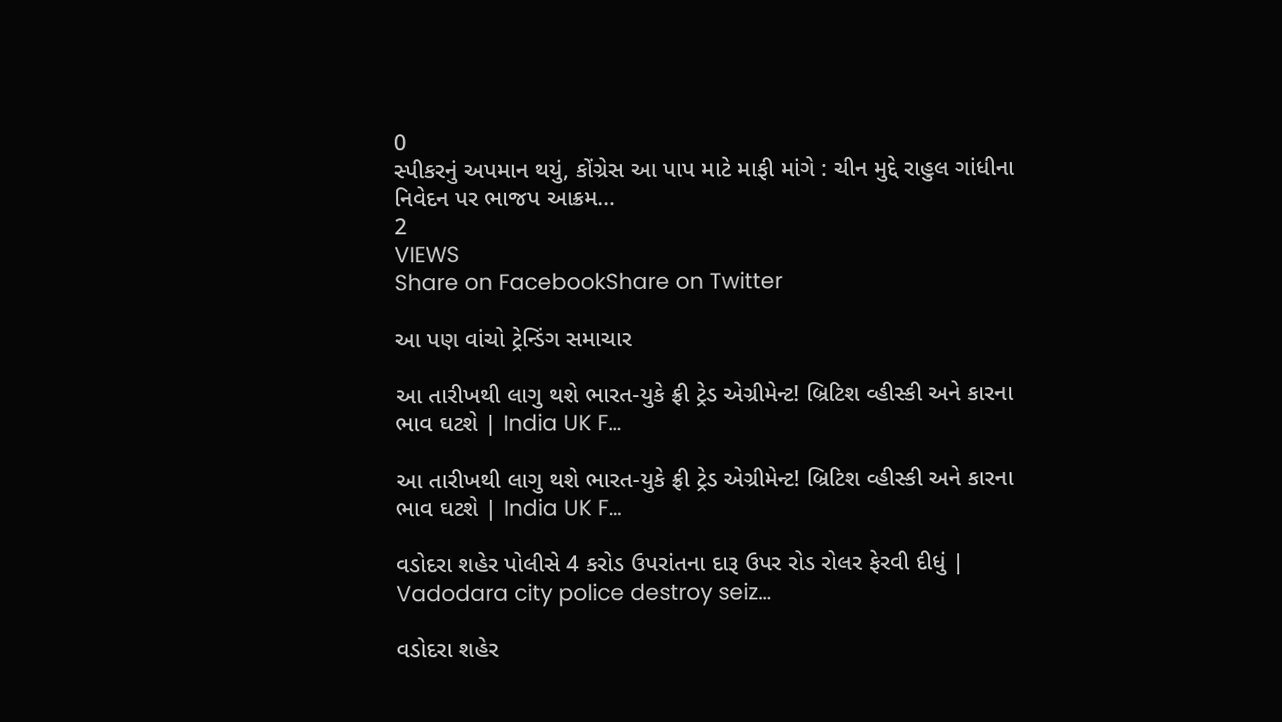0
સ્પીકરનું અપમાન થયું, કોંગ્રેસ આ પાપ માટે માફી માંગે : ચીન મુદ્દે રાહુલ ગાંધીના નિવેદન પર ભાજપ આક્રમ…
2
VIEWS
Share on FacebookShare on Twitter

આ પણ વાંચો ટ્રેન્ડિંગ સમાચાર

આ તારીખથી લાગુ થશે ભારત-યુકે ફ્રી ટ્રેડ એગ્રીમેન્ટ! બ્રિટિશ વ્હીસ્કી અને કારના ભાવ ઘટશે | India UK F…

આ તારીખથી લાગુ થશે ભારત-યુકે ફ્રી ટ્રેડ એગ્રીમેન્ટ! બ્રિટિશ વ્હીસ્કી અને કારના ભાવ ઘટશે | India UK F…

વડોદરા શહેર પોલીસે 4 કરોડ ઉપરાંતના દારૂ ઉપર રોડ રોલર ફેરવી દીધું | Vadodara city police destroy seiz…

વડોદરા શહેર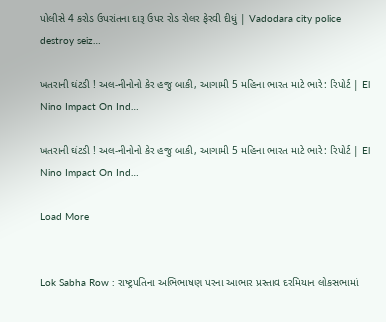પોલીસે 4 કરોડ ઉપરાંતના દારૂ ઉપર રોડ રોલર ફેરવી દીધું | Vadodara city police destroy seiz…

ખતરાની ઘંટડી ! અલ-નીનોનો કેર હજુ બાકી, આગામી 5 મહિના ભારત માટે ભારે: રિપોર્ટ | El Nino Impact On Ind…

ખતરાની ઘંટડી ! અલ-નીનોનો કેર હજુ બાકી, આગામી 5 મહિના ભારત માટે ભારે: રિપોર્ટ | El Nino Impact On Ind…

Load More


Lok Sabha Row : રાષ્ટ્રપતિના અભિભાષણ પરના આભાર પ્રસ્તાવ દરમિયાન લોકસભામાં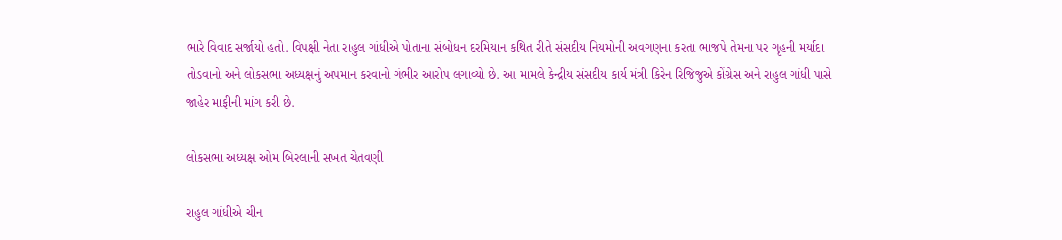ભારે વિવાદ સર્જાયો હતો. વિપક્ષી નેતા રાહુલ ગાંધીએ પોતાના સંબોધન દરમિયાન કથિત રીતે સંસદીય નિયમોની અવગણના કરતા ભાજપે તેમના પર ગૃહની મર્યાદા તોડવાનો અને લોકસભા અધ્યક્ષનું અપમાન કરવાનો ગંભીર આરોપ લગાવ્યો છે. આ મામલે કેન્દ્રીય સંસદીય કાર્ય મંત્રી કિરેન રિજિજુએ કોંગ્રેસ અને રાહુલ ગાંધી પાસે જાહેર માફીની માંગ કરી છે.

લોકસભા અધ્યક્ષ ઓમ બિરલાની સખત ચેતવણી

રાહુલ ગાંધીએ ચીન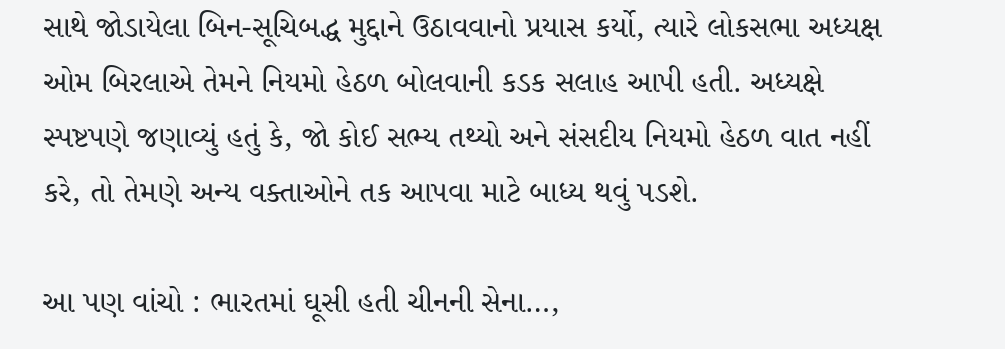સાથે જોડાયેલા બિન-સૂચિબદ્ધ મુદ્દાને ઉઠાવવાનો પ્રયાસ કર્યો, ત્યારે લોકસભા અધ્યક્ષ ઓમ બિરલાએ તેમને નિયમો હેઠળ બોલવાની કડક સલાહ આપી હતી. અધ્યક્ષે સ્પષ્ટપણે જણાવ્યું હતું કે, જો કોઈ સભ્ય તથ્યો અને સંસદીય નિયમો હેઠળ વાત નહીં કરે, તો તેમણે અન્ય વક્તાઓને તક આપવા માટે બાધ્ય થવું પડશે.

આ પણ વાંચો : ભારતમાં ઘૂસી હતી ચીનની સેના…,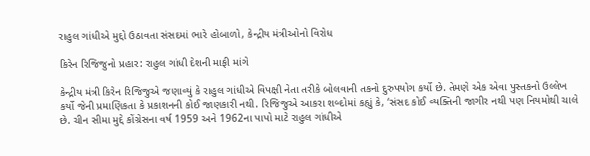રાહુલ ગાંધીએ મુદ્દો ઉઠાવતા સંસદમાં ભારે હોબાળો, કેન્દ્રીય મંત્રીઓનો વિરોધ

કિરેન રિજિજુનો પ્રહાર: રાહુલ ગાંધી દેશની માફી માંગે

કેન્દ્રીય મંત્રી કિરેન રિજિજુએ જણાવ્યું કે રાહુલ ગાંધીએ વિપક્ષી નેતા તરીકે બોલવાની તકનો દુરુપયોગ કર્યો છે. તેમણે એક એવા પુસ્તકનો ઉલ્લેખ કર્યો જેની પ્રમાણિકતા કે પ્રકાશનની કોઈ જાણકારી નથી. રિજિજુએ આકરા શબ્દોમાં કહ્યું કે, ‘સંસદ કોઈ વ્યક્તિની જાગીર નથી પણ નિયમોથી ચાલે છે. ચીન સીમા મુદ્દે કોંગ્રેસના વર્ષ 1959 અને 1962ના પાપો માટે રાહુલ ગાંધીએ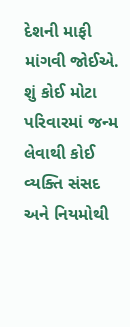દેશની માફી માંગવી જોઈએ. શું કોઈ મોટા પરિવારમાં જન્મ લેવાથી કોઈ વ્યક્તિ સંસદ અને નિયમોથી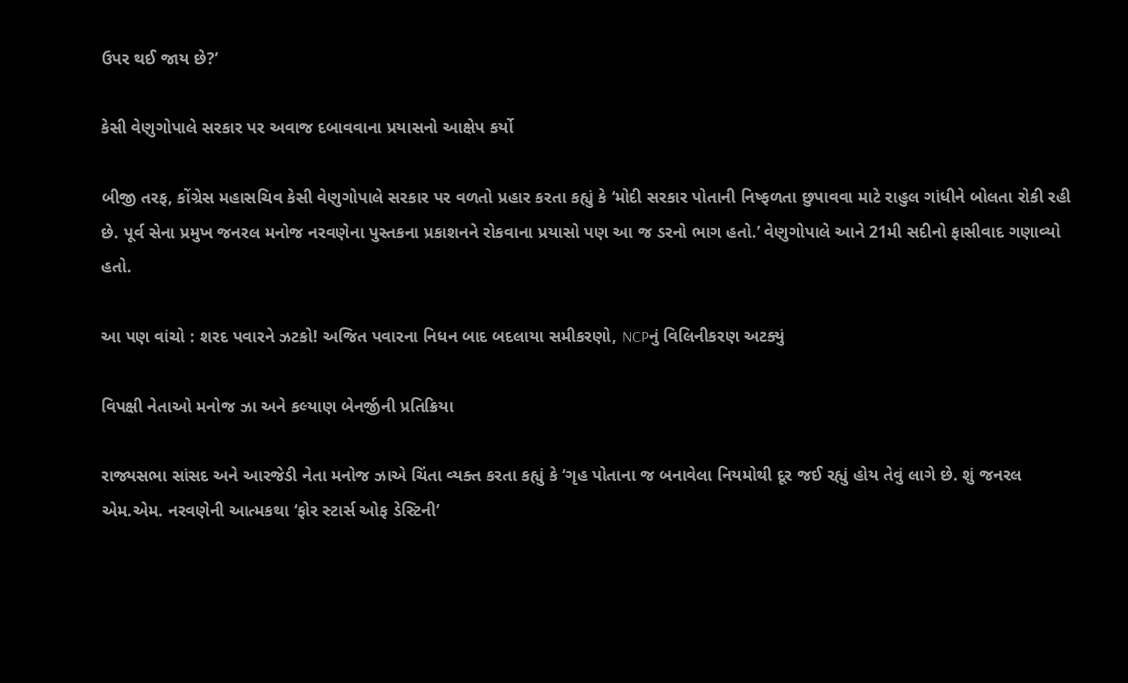ઉપર થઈ જાય છે?’

કેસી વેણુગોપાલે સરકાર પર અવાજ દબાવવાના પ્રયાસનો આક્ષેપ કર્યો

બીજી તરફ, કોંગ્રેસ મહાસચિવ કેસી વેણુગોપાલે સરકાર પર વળતો પ્રહાર કરતા કહ્યું કે ‘મોદી સરકાર પોતાની નિષ્ફળતા છુપાવવા માટે રાહુલ ગાંધીને બોલતા રોકી રહી છે. પૂર્વ સેના પ્રમુખ જનરલ મનોજ નરવણેના પુસ્તકના પ્રકાશનને રોકવાના પ્રયાસો પણ આ જ ડરનો ભાગ હતો.’ વેણુગોપાલે આને 21મી સદીનો ફાસીવાદ ગણાવ્યો હતો.

આ પણ વાંચો : શરદ પવારને ઝટકો! અજિત પવારના નિધન બાદ બદલાયા સમીકરણો, NCPનું વિલિનીકરણ અટક્યું

વિપક્ષી નેતાઓ મનોજ ઝા અને કલ્યાણ બેનર્જીની પ્રતિક્રિયા

રાજ્યસભા સાંસદ અને આરજેડી નેતા મનોજ ઝાએ ચિંતા વ્યક્ત કરતા કહ્યું કે ‘ગૃહ પોતાના જ બનાવેલા નિયમોથી દૂર જઈ રહ્યું હોય તેવું લાગે છે. શું જનરલ એમ.એમ. નરવણેની આત્મકથા ‘ફોર સ્ટાર્સ ઓફ ડેસ્ટિની’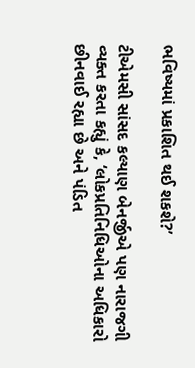ભવિષ્યમાં પ્રકાશિત થઈ શકશે?’

ટીએમસી સાંસદ કલ્યાણ બેનર્જીએ પણ નારાજગી વ્યક્ત કરતા કહ્યું કે, ‘લોકપ્રતિનિધિઓના અધિકારો છીનવાઈ રહ્યા છે અને પંડિત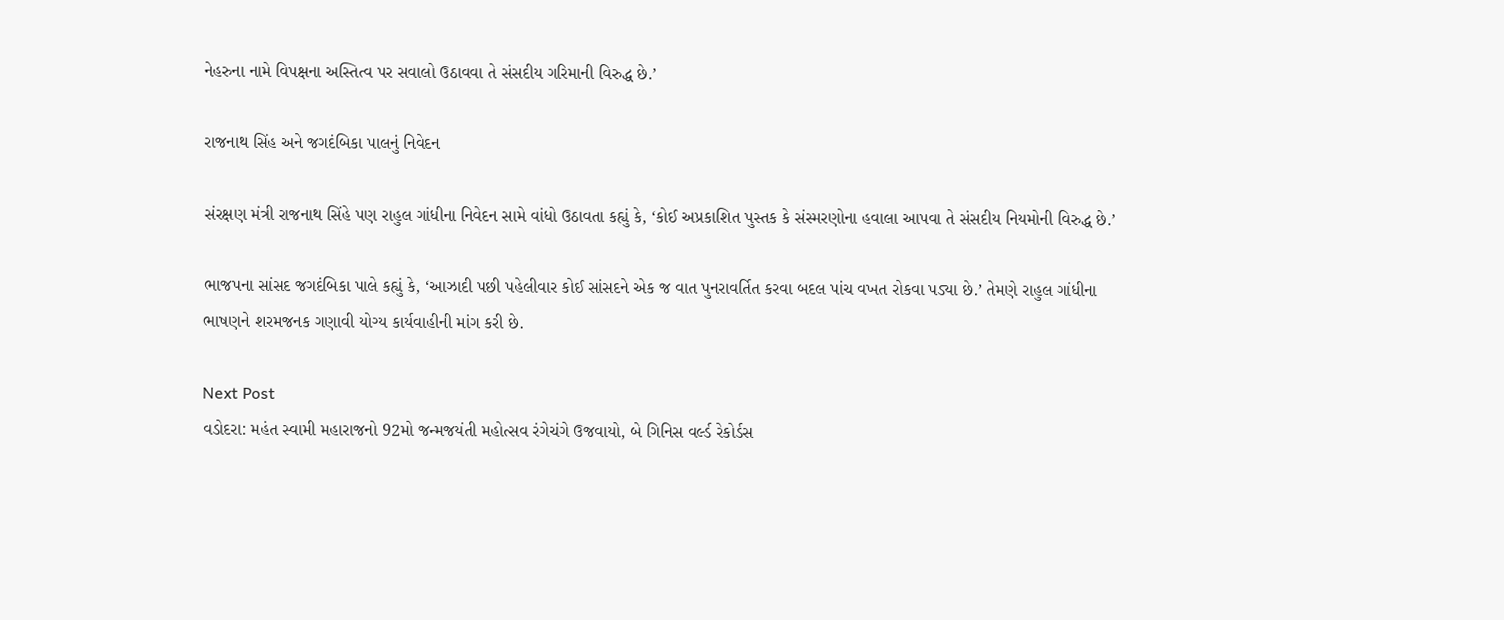નેહરુના નામે વિપક્ષના અસ્તિત્વ પર સવાલો ઉઠાવવા તે સંસદીય ગરિમાની વિરુદ્ધ છે.’

રાજનાથ સિંહ અને જગદંબિકા પાલનું નિવેદન

સંરક્ષણ મંત્રી રાજનાથ સિંહે પણ રાહુલ ગાંધીના નિવેદન સામે વાંધો ઉઠાવતા કહ્યું કે, ‘કોઈ અપ્રકાશિત પુસ્તક કે સંસ્મરણોના હવાલા આપવા તે સંસદીય નિયમોની વિરુદ્ધ છે.’

ભાજપના સાંસદ જગદંબિકા પાલે કહ્યું કે, ‘આઝાદી પછી પહેલીવાર કોઈ સાંસદને એક જ વાત પુનરાવર્તિત કરવા બદલ પાંચ વખત રોકવા પડ્યા છે.’ તેમણે રાહુલ ગાંધીના ભાષણને શરમજનક ગણાવી યોગ્ય કાર્યવાહીની માંગ કરી છે.

Next Post
વડોદરા: મહંત સ્વામી મહારાજનો 92મો જન્મજયંતી મહોત્સવ રંગેચંગે ઉજવાયો, બે ગિનિસ વર્લ્ડ રેકોર્ડસ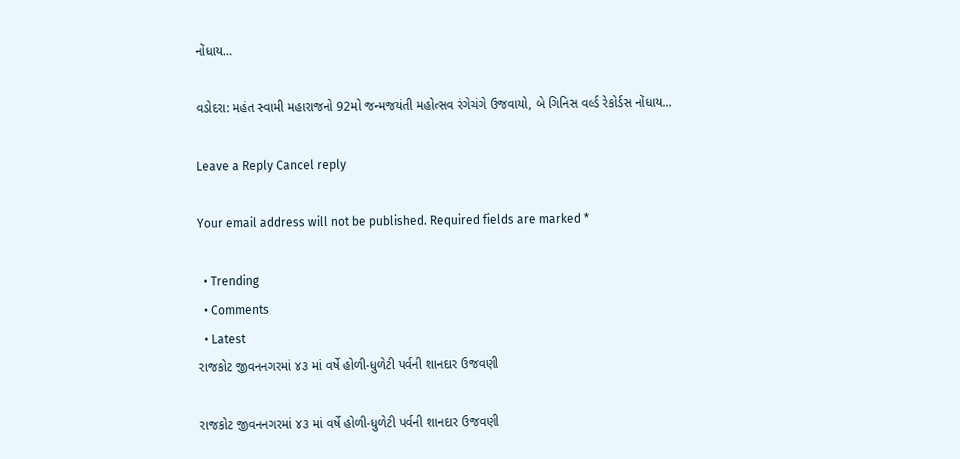નોંધાય…

વડોદરા: મહંત સ્વામી મહારાજનો 92મો જન્મજયંતી મહોત્સવ રંગેચંગે ઉજવાયો, બે ગિનિસ વર્લ્ડ રેકોર્ડસ નોંધાય...

Leave a Reply Cancel reply

Your email address will not be published. Required fields are marked *

  • Trending
  • Comments
  • Latest
રાજકોટ જીવનનગરમાં ૪૩ માં વર્ષે હોળી-ધુળેટી પર્વની શાનદાર ઉજવણી

રાજકોટ જીવનનગરમાં ૪૩ માં વર્ષે હોળી-ધુળેટી પર્વની શાનદાર ઉજવણી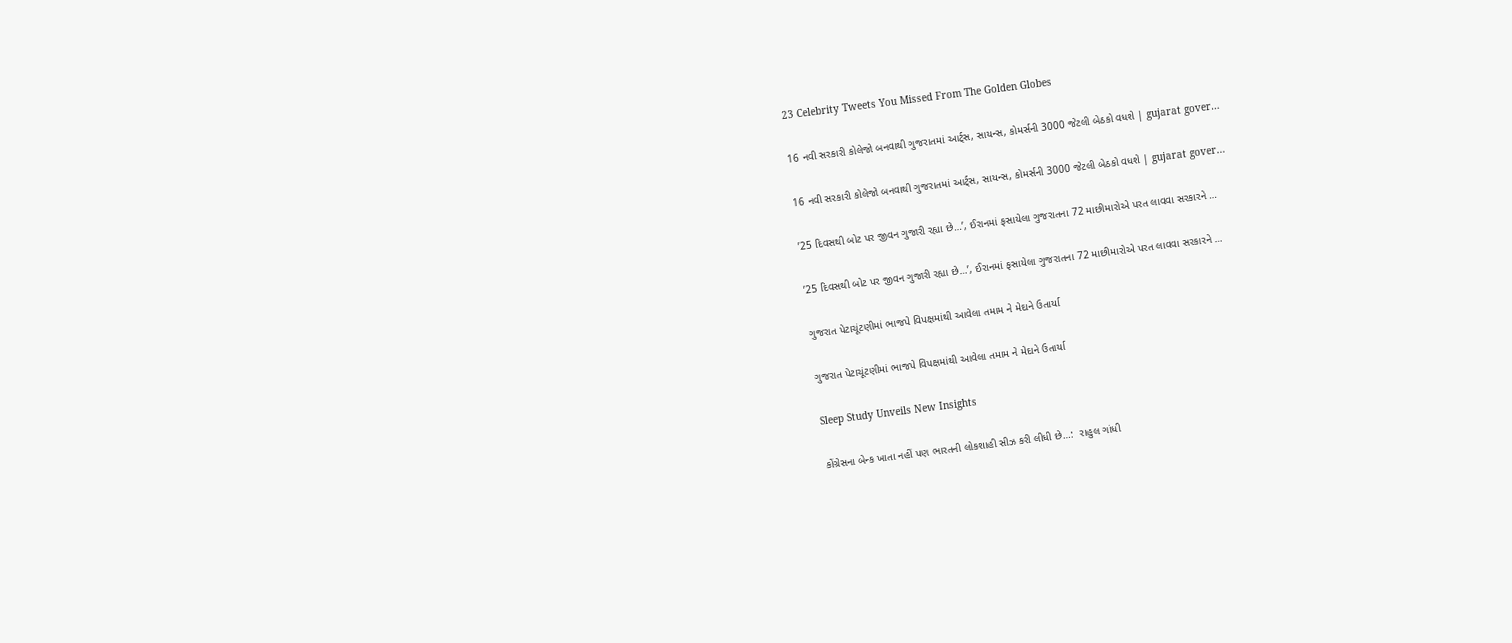23 Celebrity Tweets You Missed From The Golden Globes

16 નવી સરકારી કોલેજો બનવાથી ગુજરાતમાં આર્ટ્સ, સાયન્સ, કોમર્સની 3000 જેટલી બેઠકો વધશે | gujarat gover…

16 નવી સરકારી કોલેજો બનવાથી ગુજરાતમાં આર્ટ્સ, સાયન્સ, કોમર્સની 3000 જેટલી બેઠકો વધશે | gujarat gover…

’25 દિવસથી બોટ પર જીવન ગુજારી રહ્યા છે…’, ઈરાનમાં ફસાયેલા ગુજરાતના 72 માછીમારોએ પરત લાવવા સરકારને …

’25 દિવસથી બોટ પર જીવન ગુજારી રહ્યા છે…’, ઈરાનમાં ફસાયેલા ગુજરાતના 72 માછીમારોએ પરત લાવવા સરકારને …

ગુજરાત પેટાચૂંટણીમાં ભાજપે વિપક્ષમાંથી આવેલા તમામ ને મેદાને ઉતાર્યા

ગુજરાત પેટાચૂંટણીમાં ભાજપે વિપક્ષમાંથી આવેલા તમામ ને મેદાને ઉતાર્યા

Sleep Study Unveils New Insights

કોંગ્રેસના બેન્ક ખાતા નહીં પણ ભારતની લોકશાહી સીઝ કરી લીધી છે…:  રાહુલ ગાંધી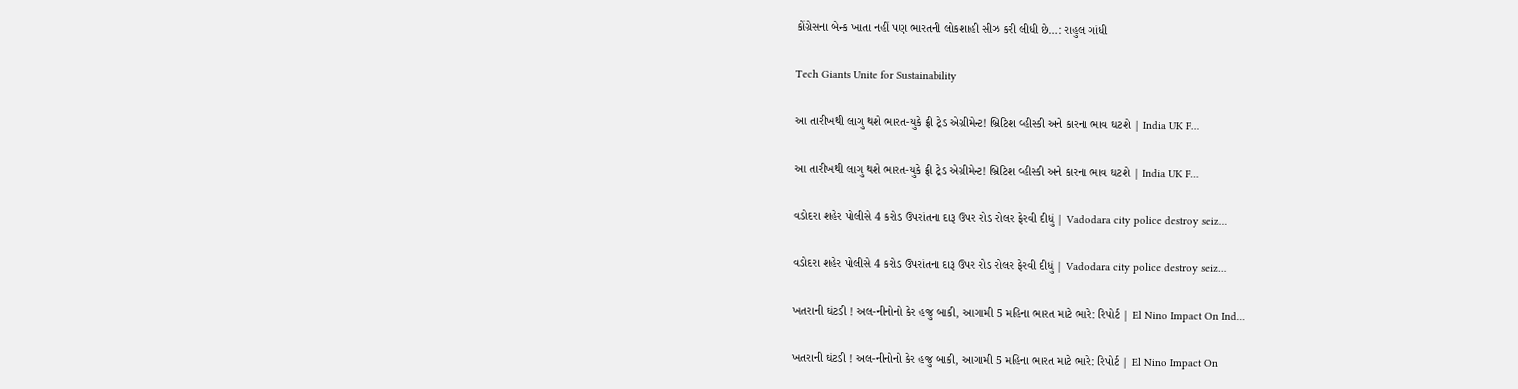કોંગ્રેસના બેન્ક ખાતા નહીં પણ ભારતની લોકશાહી સીઝ કરી લીધી છે…: રાહુલ ગાંધી

Tech Giants Unite for Sustainability

આ તારીખથી લાગુ થશે ભારત-યુકે ફ્રી ટ્રેડ એગ્રીમેન્ટ! બ્રિટિશ વ્હીસ્કી અને કારના ભાવ ઘટશે | India UK F…

આ તારીખથી લાગુ થશે ભારત-યુકે ફ્રી ટ્રેડ એગ્રીમેન્ટ! બ્રિટિશ વ્હીસ્કી અને કારના ભાવ ઘટશે | India UK F…

વડોદરા શહેર પોલીસે 4 કરોડ ઉપરાંતના દારૂ ઉપર રોડ રોલર ફેરવી દીધું | Vadodara city police destroy seiz…

વડોદરા શહેર પોલીસે 4 કરોડ ઉપરાંતના દારૂ ઉપર રોડ રોલર ફેરવી દીધું | Vadodara city police destroy seiz…

ખતરાની ઘંટડી ! અલ-નીનોનો કેર હજુ બાકી, આગામી 5 મહિના ભારત માટે ભારે: રિપોર્ટ | El Nino Impact On Ind…

ખતરાની ઘંટડી ! અલ-નીનોનો કેર હજુ બાકી, આગામી 5 મહિના ભારત માટે ભારે: રિપોર્ટ | El Nino Impact On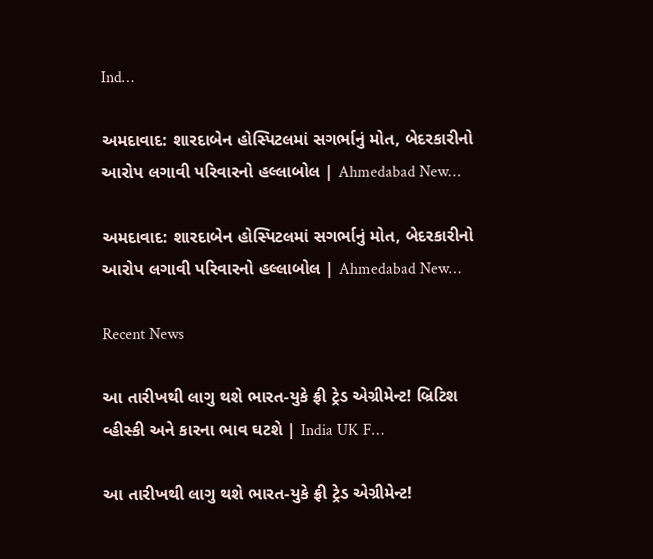Ind…

અમદાવાદ: શારદાબેન હોસ્પિટલમાં સગર્ભાનું મોત, બેદરકારીનો આરોપ લગાવી પરિવારનો હલ્લાબોલ | Ahmedabad New…

અમદાવાદ: શારદાબેન હોસ્પિટલમાં સગર્ભાનું મોત, બેદરકારીનો આરોપ લગાવી પરિવારનો હલ્લાબોલ | Ahmedabad New…

Recent News

આ તારીખથી લાગુ થશે ભારત-યુકે ફ્રી ટ્રેડ એગ્રીમેન્ટ! બ્રિટિશ વ્હીસ્કી અને કારના ભાવ ઘટશે | India UK F…

આ તારીખથી લાગુ થશે ભારત-યુકે ફ્રી ટ્રેડ એગ્રીમેન્ટ!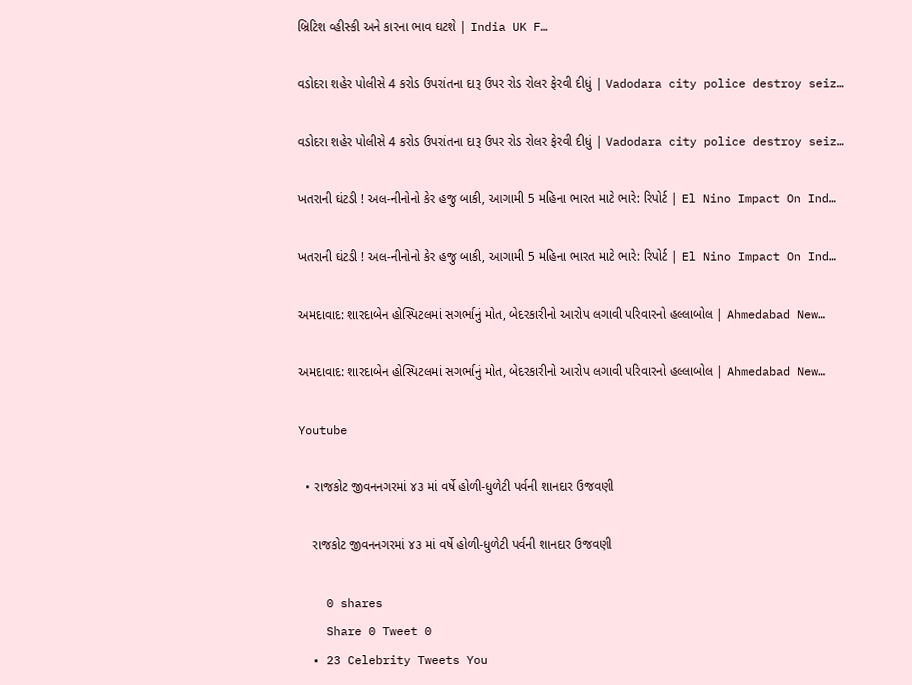બ્રિટિશ વ્હીસ્કી અને કારના ભાવ ઘટશે | India UK F…

વડોદરા શહેર પોલીસે 4 કરોડ ઉપરાંતના દારૂ ઉપર રોડ રોલર ફેરવી દીધું | Vadodara city police destroy seiz…

વડોદરા શહેર પોલીસે 4 કરોડ ઉપરાંતના દારૂ ઉપર રોડ રોલર ફેરવી દીધું | Vadodara city police destroy seiz…

ખતરાની ઘંટડી ! અલ-નીનોનો કેર હજુ બાકી, આગામી 5 મહિના ભારત માટે ભારે: રિપોર્ટ | El Nino Impact On Ind…

ખતરાની ઘંટડી ! અલ-નીનોનો કેર હજુ બાકી, આગામી 5 મહિના ભારત માટે ભારે: રિપોર્ટ | El Nino Impact On Ind…

અમદાવાદ: શારદાબેન હોસ્પિટલમાં સગર્ભાનું મોત, બેદરકારીનો આરોપ લગાવી પરિવારનો હલ્લાબોલ | Ahmedabad New…

અમદાવાદ: શારદાબેન હોસ્પિટલમાં સગર્ભાનું મોત, બેદરકારીનો આરોપ લગાવી પરિવારનો હલ્લાબોલ | Ahmedabad New…

Youtube

  • રાજકોટ જીવનનગરમાં ૪૩ માં વર્ષે હોળી-ધુળેટી પર્વની શાનદાર ઉજવણી

    રાજકોટ જીવનનગરમાં ૪૩ માં વર્ષે હોળી-ધુળેટી પર્વની શાનદાર ઉજવણી

    0 shares
    Share 0 Tweet 0
  • 23 Celebrity Tweets You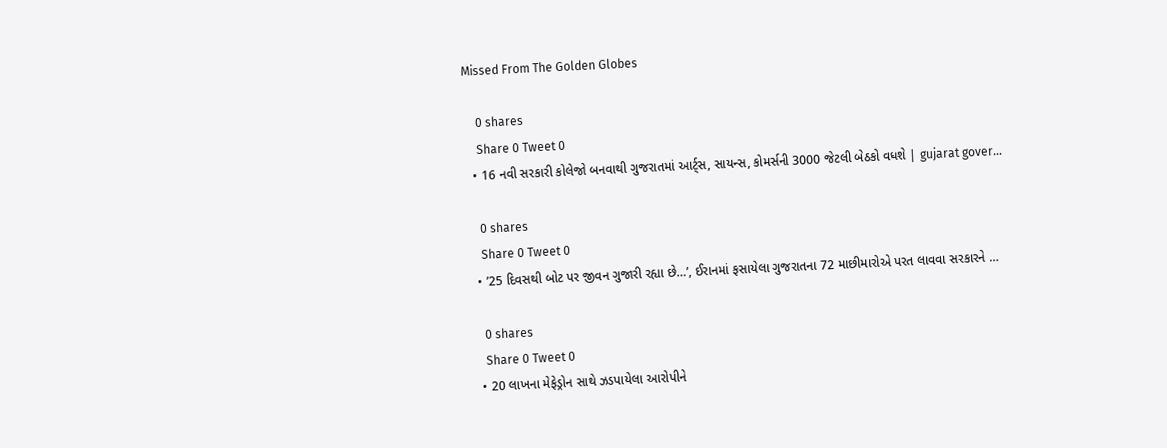Missed From The Golden Globes

    0 shares
    Share 0 Tweet 0
  • 16 નવી સરકારી કોલેજો બનવાથી ગુજરાતમાં આર્ટ્સ, સાયન્સ, કોમર્સની 3000 જેટલી બેઠકો વધશે | gujarat gover…

    0 shares
    Share 0 Tweet 0
  • ’25 દિવસથી બોટ પર જીવન ગુજારી રહ્યા છે…’, ઈરાનમાં ફસાયેલા ગુજરાતના 72 માછીમારોએ પરત લાવવા સરકારને …

    0 shares
    Share 0 Tweet 0
  • 20 લાખના મેફેડ્રોન સાથે ઝડપાયેલા આરોપીને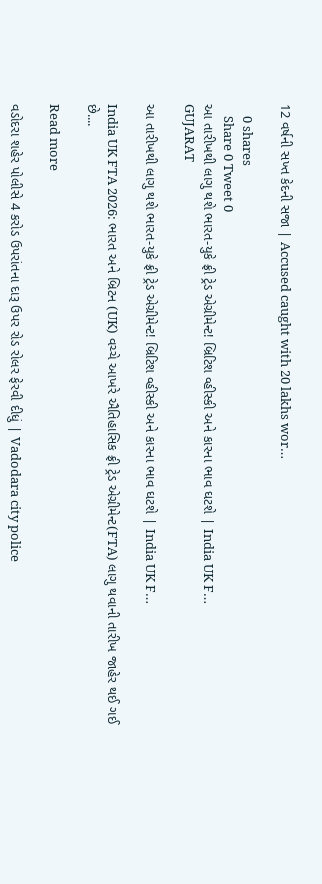12 વર્ષની સખ્ત કેદની સજા | Accused caught with 20 lakhs wor…

    0 shares
    Share 0 Tweet 0
આ તારીખથી લાગુ થશે ભારત-યુકે ફ્રી ટ્રેડ એગ્રીમેન્ટ! બ્રિટિશ વ્હીસ્કી અને કારના ભાવ ઘટશે | India UK F…
GUJARAT

આ તારીખથી લાગુ થશે ભારત-યુકે ફ્રી ટ્રેડ એગ્રીમેન્ટ! બ્રિટિશ વ્હીસ્કી અને કારના ભાવ ઘટશે | India UK F…

India UK FTA 2026: ભારત અને બ્રિટન (UK) વચ્ચે આખરે ઐતિહાસિક ફ્રી ટ્રેડ એગ્રીમેન્ટ(FTA) લાગુ થવાની તારીખ જાહેર થઈ ગઈ છે....

Read more

વડોદરા શહેર પોલીસે 4 કરોડ ઉપરાંતના દારૂ ઉપર રોડ રોલર ફેરવી દીધું | Vadodara city police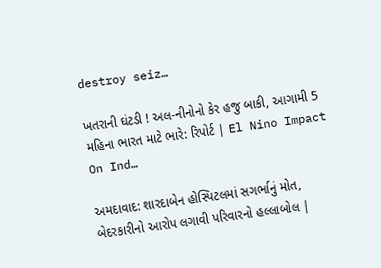destroy seiz…

ખતરાની ઘંટડી ! અલ-નીનોનો કેર હજુ બાકી, આગામી 5 મહિના ભારત માટે ભારે: રિપોર્ટ | El Nino Impact On Ind…

અમદાવાદ: શારદાબેન હોસ્પિટલમાં સગર્ભાનું મોત, બેદરકારીનો આરોપ લગાવી પરિવારનો હલ્લાબોલ |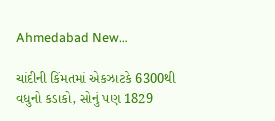Ahmedabad New…

ચાંદીની કિંમતમાં એકઝાટકે 6300થી વધુનો કડાકો, સોનું પણ 1829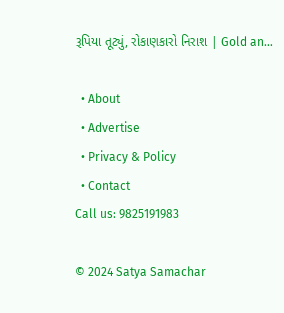રૂપિયા તૂટ્યું, રોકાણકારો નિરાશ | Gold an…

  • About
  • Advertise
  • Privacy & Policy
  • Contact
Call us: 9825191983

© 2024 Satya Samachar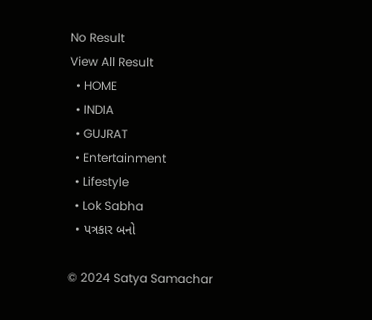No Result
View All Result
  • HOME
  • INDIA
  • GUJRAT
  • Entertainment
  • Lifestyle
  • Lok Sabha
  • પત્રકાર બનો

© 2024 Satya Samachar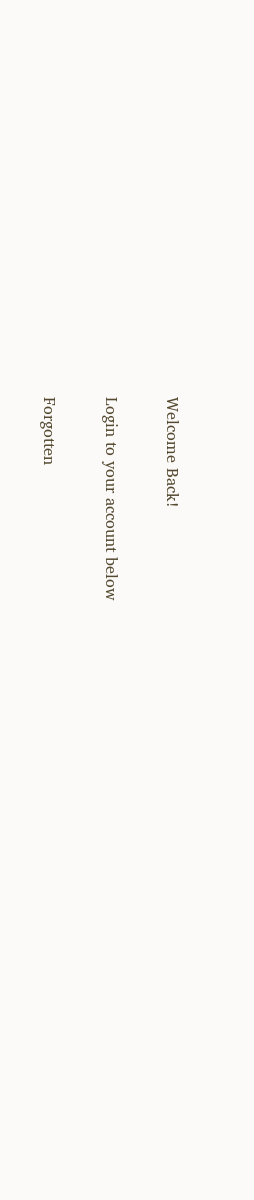Welcome Back!

Login to your account below

Forgotten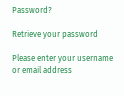Password?

Retrieve your password

Please enter your username or email address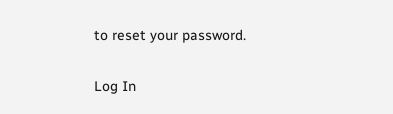to reset your password.

Log In